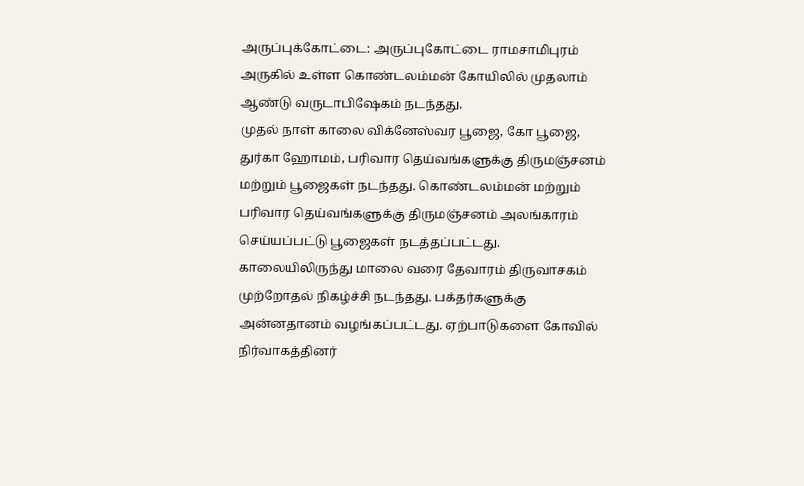அருப்புக்கோட்டை: அருப்புகோட்டை ராமசாமிபுரம் அருகில் உள்ள கொண்டலம்மன் கோயிலில் முதலாம் ஆண்டு வருடாபிஷேகம் நடந்தது.
முதல் நாள் காலை விக்னேஸ்வர பூஜை, கோ பூஜை, துர்கா ஹோமம், பரிவார தெய்வங்களுக்கு திருமஞ்சனம் மற்றும் பூஜைகள் நடந்தது. கொண்டலம்மன் மற்றும் பரிவார தெய்வங்களுக்கு திருமஞ்சனம் அலங்காரம் செய்யப்பட்டு பூஜைகள் நடத்தப்பட்டது.
காலையிலிருந்து மாலை வரை தேவாரம் திருவாசகம் முற்றோதல் நிகழ்ச்சி நடந்தது. பக்தர்களுக்கு அன்னதானம் வழங்கப்பட்டது. ஏற்பாடுகளை கோவில் நிர்வாகத்தினர்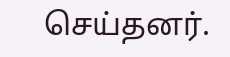செய்தனர்.